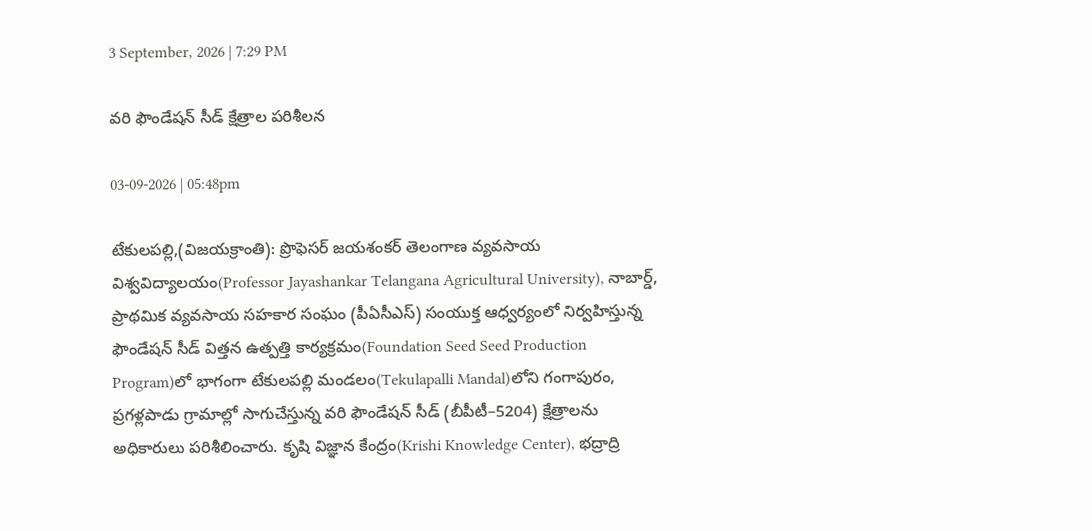3 September, 2026 | 7:29 PM

వరి ఫౌండేషన్ సీడ్ క్షేత్రాల పరిశీలన

03-09-2026 | 05:48pm

టేకులపల్లి,(విజయక్రాంతి): ప్రొఫెసర్ జయశంకర్ తెలంగాణ వ్యవసాయ విశ్వవిద్యాలయం(Professor Jayashankar Telangana Agricultural University), నాబార్డ్, ప్రాథమిక వ్యవసాయ సహకార సంఘం (పీఏసీఎస్) సంయుక్త ఆధ్వర్యంలో నిర్వహిస్తున్న ఫౌండేషన్ సీడ్ విత్తన ఉత్పత్తి కార్యక్రమం(Foundation Seed Seed Production Program)లో భాగంగా టేకులపల్లి మండలం(Tekulapalli Mandal)లోని గంగాపురం, ప్రగళ్లపాడు గ్రామాల్లో సాగుచేస్తున్న వరి ఫౌండేషన్ సీడ్ (బీపీటీ–5204) క్షేత్రాలను అధికారులు పరిశీలించారు. కృషి విజ్ఞాన కేంద్రం(Krishi Knowledge Center), భద్రాద్రి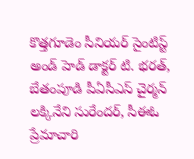కొత్తగూడెం సీనియర్ సైంటిస్ట్ అండ్ హెడ్ డాక్టర్ టి. భరత్, బేతంపూడి పీఏసీఎస్ చైర్మన్ లక్కినేని సురేందర్, సీఈఓ ప్రేమాచారి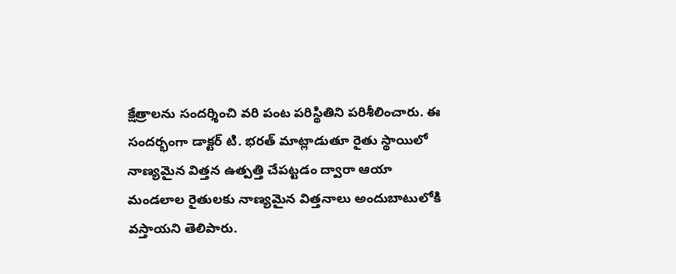క్షేత్రాలను సందర్శించి వరి పంట పరిస్థితిని పరిశీలించారు. ఈ సందర్భంగా డాక్టర్ టి. భరత్ మాట్లాడుతూ రైతు స్థాయిలో నాణ్యమైన విత్తన ఉత్పత్తి చేపట్టడం ద్వారా ఆయా మండలాల రైతులకు నాణ్యమైన విత్తనాలు అందుబాటులోకి వస్తాయని తెలిపారు.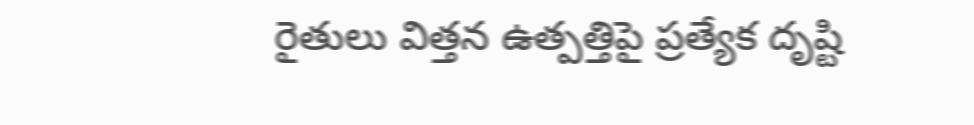రైతులు విత్తన ఉత్పత్తిపై ప్రత్యేక దృష్టి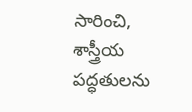సారించి, శాస్త్రీయ పద్ధతులను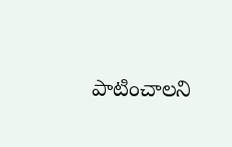పాటించాలని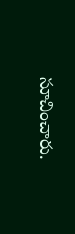సూచించారు.